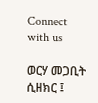Connect with us

ወርሃ መጋቢት ሲዘክር ፤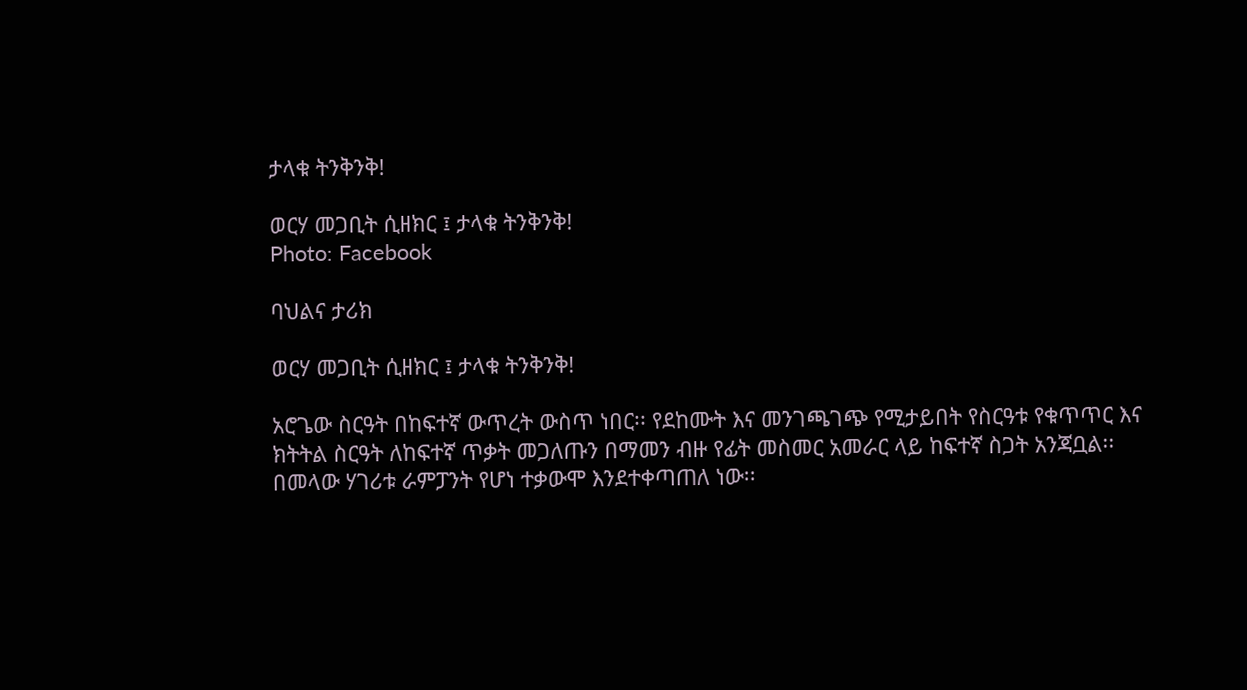ታላቁ ትንቅንቅ!

ወርሃ መጋቢት ሲዘክር ፤ ታላቁ ትንቅንቅ!
Photo: Facebook

ባህልና ታሪክ

ወርሃ መጋቢት ሲዘክር ፤ ታላቁ ትንቅንቅ!

አሮጌው ስርዓት በከፍተኛ ውጥረት ውስጥ ነበር፡፡ የደከሙት እና መንገጫገጭ የሚታይበት የስርዓቱ የቁጥጥር እና ክትትል ስርዓት ለከፍተኛ ጥቃት መጋለጡን በማመን ብዙ የፊት መስመር አመራር ላይ ከፍተኛ ስጋት አንጃቧል፡፡ በመላው ሃገሪቱ ራምፓንት የሆነ ተቃውሞ እንደተቀጣጠለ ነው፡፡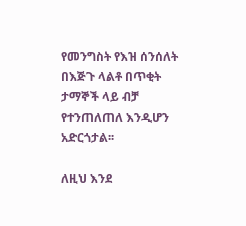የመንግስት የእዝ ሰንሰለት በእጅጉ ላልቶ በጥቂት ታማኞች ላይ ብቻ የተንጠለጠለ እንዲሆን አድርጎታል፡፡

ለዚህ እንደ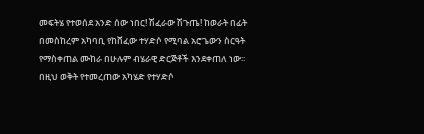መፍትሄ የተወሰደ አንድ ሰው ነበር! ሽፈራው ሽጉጤ! ከወራት በፊት በመስከረም አካባቢ የከሸፈው ተሃድሶ የሚባል አሮጌውን ስርዓት የማስቀጠል ሙከራ በሁሉም ብሄራዊ ድርጅቶች እንደቀጠለ ነው፡፡ በዚህ ወቅት የተመረጠው አካሄድ የተሃድሶ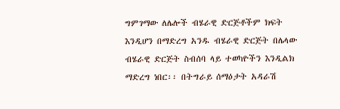ግምገማው ለሌሎች ብሄራዊ ድርጅቶችም ክፍት እንዲሆን በማድረግ አንዱ ብሄራዊ ድርጅት በሌላው ብሄራዊ ድርጅት ስብሰባ ላይ ተወካዮችን እንዲልክ ማድረግ ነበር፡፡ በትግራይ ሰማዕታት አዳራሽ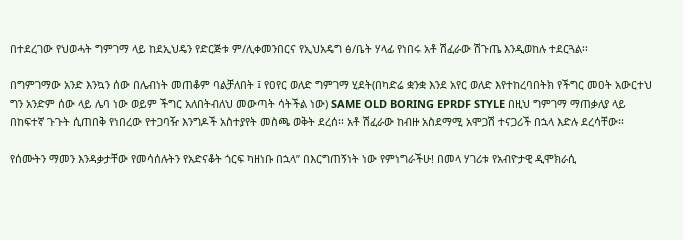በተደረገው የህወሓት ግምገማ ላይ ከደኢህዴን የድርጅቱ ም/ሊቀመንበርና የኢህአዴግ ፅ/ቤት ሃላፊ የነበሩ አቶ ሽፈራው ሽጉጤ እንዲወከሉ ተደርጓል፡፡

በግምገማው አንድ እንኳን ሰው በሌብነት መጠቆም ባልቻለበት ፤ የዐየር ወለድ ግምገማ ሂደት(በካድሬ ቋንቋ እንደ አየር ወለድ እየተከረባበትክ የችግር መዐት አውርተህ ግን አንድም ሰው ላይ ሌባ ነው ወይም ችግር አለበትብለህ መውጣት ሳትችል ነው) SAME OLD BORING EPRDF STYLE በዚህ ግምገማ ማጠቃለያ ላይ በከፍተኛ ጉጉት ሲጠበቅ የነበረው የተጋባዥ እንግዶች አስተያየት መስጫ ወቅት ደረሰ፡፡ አቶ ሽፈራው ከብዙ አስደማሚ አሞጋሽ ተናጋሪች በኋላ እድሉ ደረሳቸው፡፡

የሰሙትን ማመን እንዳቃታቸው የመሳሰሉትን የአድናቆት ጎርፍ ካዘነቡ በኋላ” በእርግጠኝነት ነው የምነግራችሁ! በመላ ሃገሪቱ የአብዮታዊ ዲሞክራሲ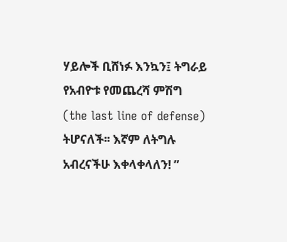ሃይሎች ቢሸነፉ እንኳን፤ ትግራይ የአብዮቱ የመጨረሻ ምሽግ (the last line of defense) ትሆናለች፡፡ እኛም ለትግሉ አብረናችሁ እቀላቀላለን! ”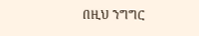በዚህ ንግግር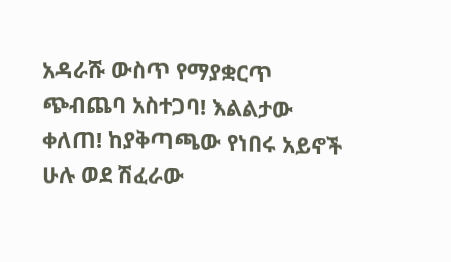አዳራሹ ውስጥ የማያቋርጥ ጭብጨባ አስተጋባ! እልልታው ቀለጠ! ከያቅጣጫው የነበሩ አይኖች ሁሉ ወደ ሽፈራው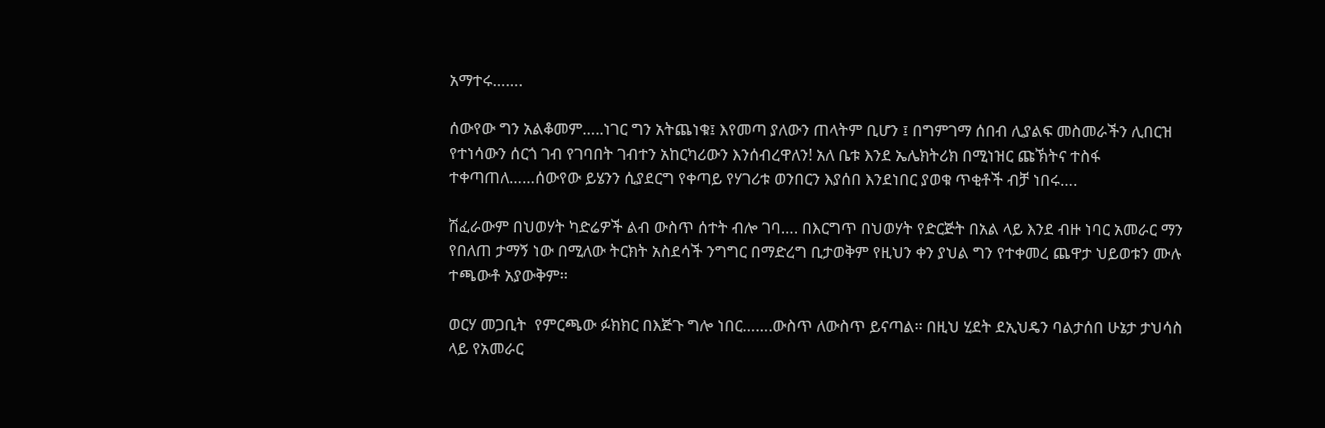አማተሩ…….

ሰውየው ግን አልቆመም…..ነገር ግን አትጨነቁ፤ እየመጣ ያለውን ጠላትም ቢሆን ፤ በግምገማ ሰበብ ሊያልፍ መስመራችን ሊበርዝ የተነሳውን ሰርጎ ገብ የገባበት ገብተን አከርካሪውን እንሰብረዋለን! አለ ቤቱ እንደ ኤሌክትሪክ በሚነዝር ጩኽትና ተስፋ ተቀጣጠለ……ሰውየው ይሄንን ሲያደርግ የቀጣይ የሃገሪቱ ወንበርን እያሰበ እንደነበር ያወቁ ጥቂቶች ብቻ ነበሩ….

ሽፈራውም በህወሃት ካድሬዎች ልብ ውስጥ ሰተት ብሎ ገባ…. በእርግጥ በህወሃት የድርጅት በአል ላይ እንደ ብዙ ነባር አመራር ማን የበለጠ ታማኝ ነው በሚለው ትርክት አስደሳች ንግግር በማድረግ ቢታወቅም የዚህን ቀን ያህል ግን የተቀመረ ጨዋታ ህይወቱን ሙሉ ተጫውቶ አያውቅም፡፡

ወርሃ መጋቢት  የምርጫው ፉክክር በእጅጉ ግሎ ነበር…….ውስጥ ለውስጥ ይናጣል፡፡ በዚህ ሂደት ደኢህዴን ባልታሰበ ሁኔታ ታህሳስ ላይ የአመራር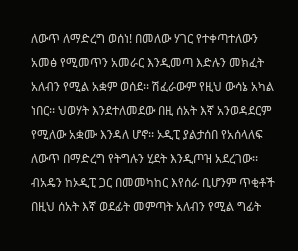ለውጥ ለማድረግ ወሰነ! በመለው ሃገር የተቀጣተለውን አመፅ የሚመጥን አመራር እንዲመጣ እድሉን መክፈት አለብን የሚል አቋም ወሰደ፡፡ ሽፈራውም የዚህ ውሳኔ አካል ነበር፡፡ ህወሃት እንደተለመደው በዚ ሰአት እኛ አንወዳደርም የሚለው አቋሙ እንዳለ ሆኖ፡፡ ኦዲፒ ያልታሰበ የአሰላለፍ ለውጥ በማድረግ የትግሉን ሂደት እንዲጦዝ አደረገው፡፡ብአዴን ከኦዲፒ ጋር በመመካከር እየሰራ ቢሆንም ጥቂቶች በዚህ ሰአት እኛ ወደፊት መምጣት አለብን የሚል ግፊት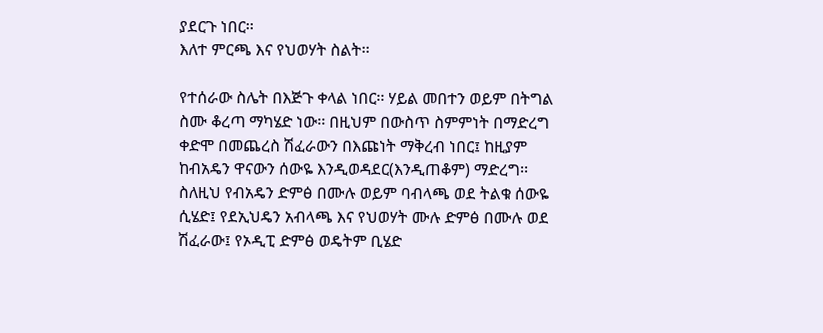ያደርጉ ነበር፡፡
እለተ ምርጫ እና የህወሃት ስልት፡፡

የተሰራው ስሌት በእጅጉ ቀላል ነበር፡፡ ሃይል መበተን ወይም በትግል ስሙ ቆረጣ ማካሄድ ነው፡፡ በዚህም በውስጥ ስምምነት በማድረግ ቀድሞ በመጨረስ ሽፈራውን በእጩነት ማቅረብ ነበር፤ ከዚያም ከብአዴን ዋናውን ሰውዬ እንዲወዳደር(እንዲጠቆም) ማድረግ፡፡ ስለዚህ የብአዴን ድምፅ በሙሉ ወይም ባብላጫ ወደ ትልቁ ሰውዬ ሲሄድ፤ የደኢህዴን አብላጫ እና የህወሃት ሙሉ ድምፅ በሙሉ ወደ ሽፈራው፤ የኦዲፒ ድምፅ ወዴትም ቢሄድ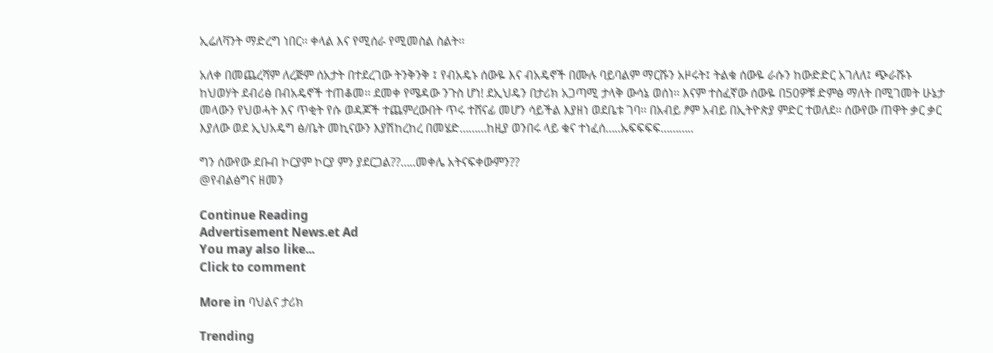ኢሬለቫንት ማድረግ ነበር፡፡ ቀላል እና የሚሰራ የሚመስል ስልት፡፡

አለቀ በመጨረሻም ለረጅም ሰአታት በተደረገው ትንቅንቅ ፤ የብአዴኑ ሰውዬ እና ብአዴኖች በሙሉ ባይባልም ማርሹን አዞሩት፤ ትልቁ ሰውዬ ራሱን ከውድድር አገለለ፤ ጭራሹኑ ከህወሃት ደብሪፅ በብአዴኖች ተጠቆመ፡፡ ደመቀ የሜዳው ንጉስ ሆነ! ደኢህዴን በታሪክ አጋጣሚ ታላቅ ውሳኔ ወሰነ፡፡ እናም ተስፈኛው ሰውዬ በ50ዎቹ ድምፅ ማለት በሚገመት ሁኔታ መላውን የህወሓት እና ጥቂት የሱ ወዳጆች ተጨምረውበት ጥሩ ተሸናፊ መሆን ሳይችል እያዘነ ወደቤቱ ገባ፡፡ በአብይ ፆም አብይ በኢትዮጵያ ምድር ተወለደ፡፡ ሰውየው ጠዋት ቃር ቃር እያለው ወደ ኢህአዴግ ፅ/ቤት መኪናውን እያሽከረከረ በመሄድ………ከዚያ ወንበሩ ላይ ቁና ተነፈሰ…..ኡፍፍፍፍ………..

ግን ሰውየው ደቡብ ኮርያም ኮርያ ምን ያደርጋል??…..መቀሌ አትናፍቀውምን??
@የብልፅግና ዘመን

Continue Reading
Advertisement News.et Ad
You may also like...
Click to comment

More in ባህልና ታሪክ

Trending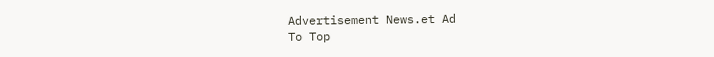Advertisement News.et Ad
To Top